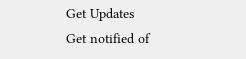Get Updates
Get notified of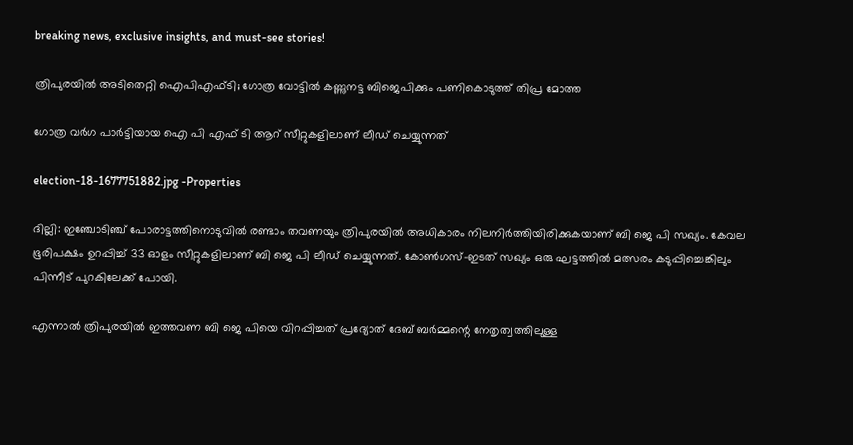breaking news, exclusive insights, and must-see stories!

ത്രിപുരയിൽ അടിതെറ്റി ഐപിഎഫ്ടി; ഗോത്ര വോട്ടിൽ കണ്ണുനട്ട ബിജെപിക്കും പണികൊടുത്ത് തിപ്ര മോത്ത

ഗോത്ര വർഗ പാർട്ടിയായ ഐ പി എഫ് ടി ആറ് സീറ്റുകളിലാണ് ലീഡ് ചെയ്യുന്നത്

election-18-1677751882.jpg -Properties

ദില്ലി: ഇഞ്ചോടിഞ്ച് പോരാട്ടത്തിനൊടുവിൽ രണ്ടാം തവണയും ത്രിപുരയിൽ അധികാരം നിലനിർത്തിയിരിക്കുകയാണ് ബി ജെ പി സഖ്യം. കേവല ഭൂരിപക്ഷം ഉറപ്പിച്ച് 33 ഓളം സീറ്റുകളിലാണ് ബി ജെ പി ലീഡ് ചെയ്യുന്നത്. കോൺഗസ്-ഇടത് സഖ്യം ഒരു ഘട്ടത്തിൽ മത്സരം കടുപ്പിച്ചെങ്കിലും പിന്നീട് പുറകിലേക്ക് പോയി.

എന്നാൽ ത്രിപുരയിൽ ഇത്തവണ ബി ജെ പിയെ വിറപ്പിച്ചത് പ്രദ്യോത് ദേബ് ബർമ്മന്റെ നേതൃത്വത്തിലുള്ള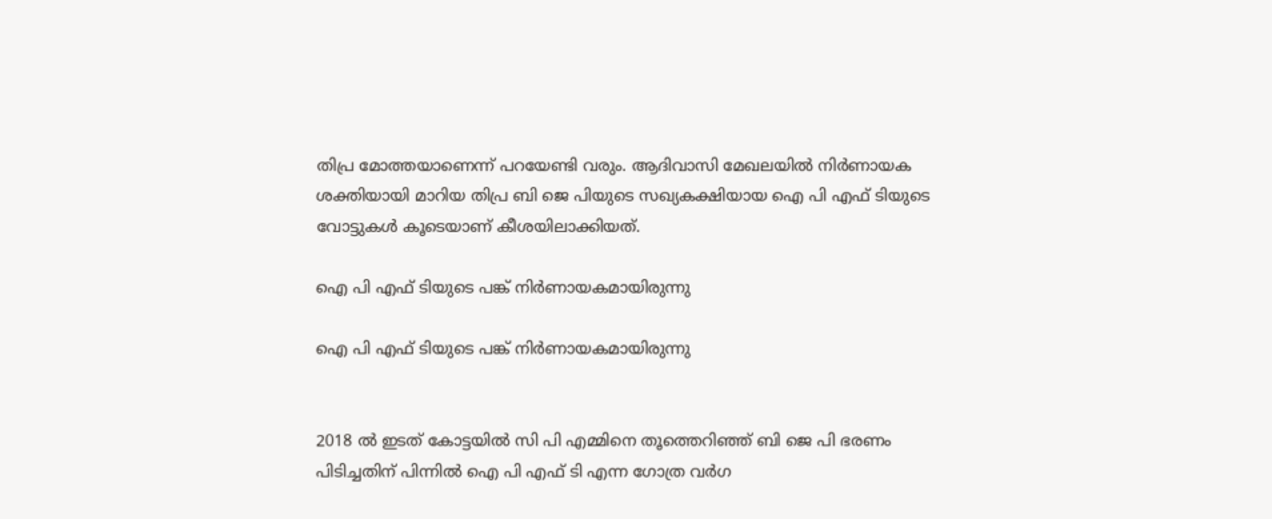തിപ്ര മോത്തയാണെന്ന് പറയേണ്ടി വരും. ആദിവാസി മേഖലയിൽ നിർണായക ശക്തിയായി മാറിയ തിപ്ര ബി ജെ പിയുടെ സഖ്യകക്ഷിയായ ഐ പി എഫ് ടിയുടെ വോട്ടുകൾ കൂടെയാണ് കീശയിലാക്കിയത്.

ഐ പി എഫ് ടിയുടെ പങ്ക് നിർണായകമായിരുന്നു

ഐ പി എഫ് ടിയുടെ പങ്ക് നിർണായകമായിരുന്നു


2018 ൽ ഇടത് കോട്ടയിൽ സി പി എമ്മിനെ തൂത്തെറിഞ്ഞ് ബി ജെ പി ഭരണം പിടിച്ചതിന് പിന്നിൽ ഐ പി എഫ് ടി എന്ന ഗോത്ര വർഗ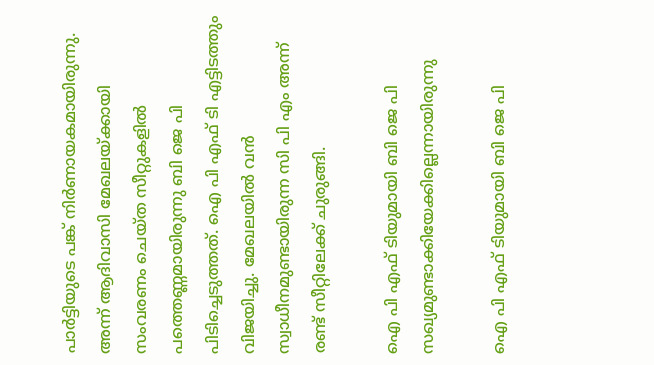പാർട്ടിയുടെ പങ്ക് നിർണായകമായിരുന്നു. അന്ന് ആദിവാസി മേഖലയ്ക്കായി സംവരണം ചെയ്ത സീറ്റുകളിൽ പത്തെണ്ണമായിരുന്നു ബി ജെ പി പിടിച്ചെടുത്തത്. ഐ പി എഫ് ടി എട്ടിടത്തും വിജയിച്ചു. മേഖലയിൽ വൻ സ്വാധീനമുണ്ടായിരുന്ന സി പി എം അന്ന് രണ്ട് സീറ്റിലേക്ക് ചുരുങ്ങി.

ഐ പി എഫ് ടിയുമായി ബി ജെ പി സഖ്യമുണ്ടാക്കിയേക്കില്ലെന്നായിരുന്നു

ഐ പി എഫ് ടിയുമായി ബി ജെ പി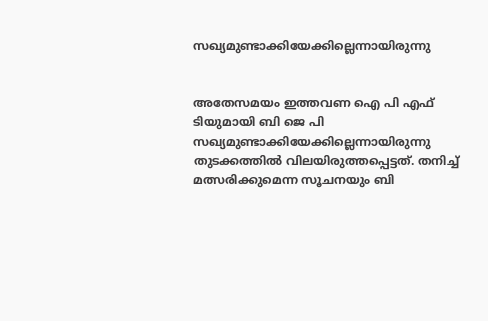സഖ്യമുണ്ടാക്കിയേക്കില്ലെന്നായിരുന്നു


അതേസമയം ഇത്തവണ ഐ പി എഫ് ടിയുമായി ബി ജെ പി സഖ്യമുണ്ടാക്കിയേക്കില്ലെന്നായിരുന്നു തുടക്കത്തിൽ വിലയിരുത്തപ്പെട്ടത്. തനിച്ച് മത്സരിക്കുമെന്ന സൂചനയും ബി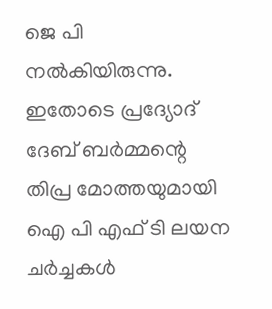ജെ പി നൽകിയിരുന്നു. ഇതോടെ പ്രദ്യോദ് ദേബ് ബർമ്മന്റെ തിപ്ര മോത്തയുമായി ഐ പി എഫ് ടി ലയന ചർച്ചകൾ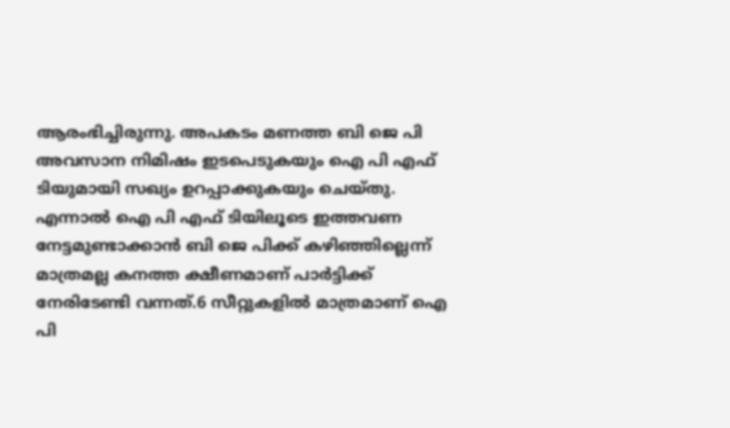ആരംഭിച്ചിരുന്നു. അപകടം മണത്ത ബി ജെ പി അവസാന നിമിഷം ഇടപെടുകയും ഐ പി എഫ് ടിയുമായി സഖ്യം ഉറപ്പാക്കുകയും ചെയ്തു. എന്നാൽ ഐ പി എഫ് ടിയിലൂടെ ഇത്തവണ നേട്ടമുണ്ടാക്കാൻ ബി ജെ പിക്ക് കഴിഞ്ഞില്ലെന്ന് മാത്രമല്ല കനത്ത ക്ഷീണമാണ് പാർട്ടിക്ക് നേരിടേണ്ടി വന്നത്.6 സീറ്റുകളിൽ മാത്രമാണ് ഐ പി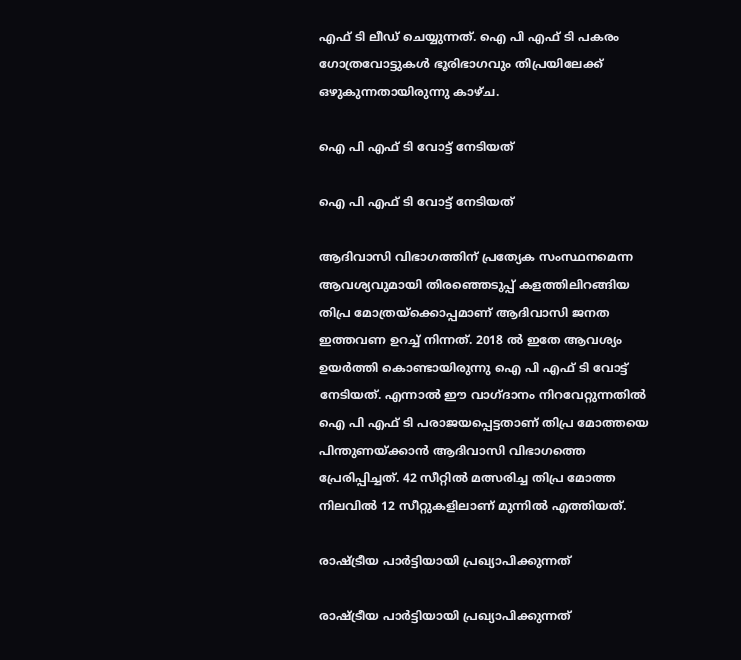എഫ് ടി ലീഡ് ചെയ്യുന്നത്. ഐ പി എഫ് ടി പകരം ഗോത്രവോട്ടുകൾ ഭൂരിഭാഗവും തിപ്രയിലേക്ക് ഒഴുകുന്നതായിരുന്നു കാഴ്ച.

ഐ പി എഫ് ടി വോട്ട് നേടിയത്

ഐ പി എഫ് ടി വോട്ട് നേടിയത്

ആദിവാസി വിഭാഗത്തിന് പ്രത്യേക സംസ്ഥനമെന്ന ആവശ്യവുമായി തിരഞ്ഞെടുപ്പ് കളത്തിലിറങ്ങിയ തിപ്ര മോത്രയ്ക്കൊപ്പമാണ് ആദിവാസി ജനത ഇത്തവണ ഉറച്ച് നിന്നത്. 2018 ൽ ഇതേ ആവശ്യം ഉയർത്തി കൊണ്ടായിരുന്നു ഐ പി എഫ് ടി വോട്ട് നേടിയത്. എന്നാൽ ഈ വാഗ്ദാനം നിറവേറ്റുന്നതിൽ ഐ പി എഫ് ടി പരാജയപ്പെട്ടതാണ് തിപ്ര മോത്തയെ പിന്തുണയ്ക്കാൻ ആദിവാസി വിഭാഗത്തെ പ്രേരിപ്പിച്ചത്. 42 സീറ്റിൽ മത്സരിച്ച തിപ്ര മോത്ത നിലവിൽ 12 സീറ്റുകളിലാണ് മുന്നിൽ എത്തിയത്.

രാഷ്ട്രീയ പാർട്ടിയായി പ്രഖ്യാപിക്കുന്നത്

രാഷ്ട്രീയ പാർട്ടിയായി പ്രഖ്യാപിക്കുന്നത്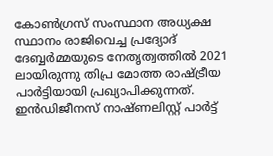കോൺഗ്രസ് സംസ്ഥാന അധ്യക്ഷ സ്ഥാനം രാജിവെച്ച പ്രദ്യോദ് ദേബ്ബർമ്മയുടെ നേതൃത്വത്തിൽ 2021 ലായിരുന്നു തിപ്ര മോത്ത രാഷ്ട്രീയ പാർട്ടിയായി പ്രഖ്യാപിക്കുന്നത്. ഇൻഡിജീനസ് നാഷ്ണലിസ്റ്റ് പാർട്ട്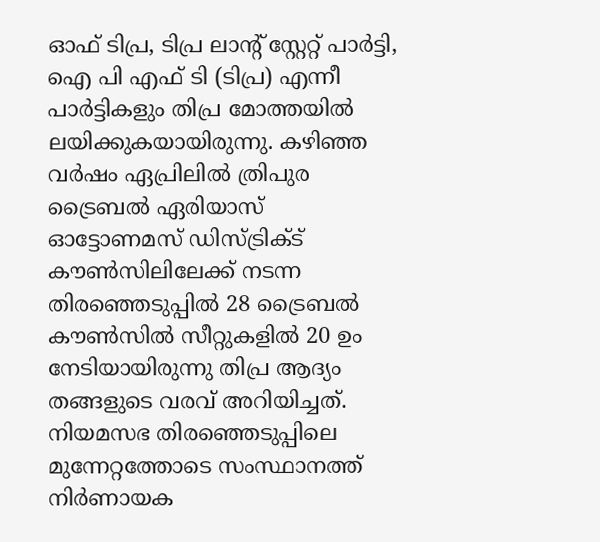ഓഫ് ടിപ്ര, ടിപ്ര ലാന്റ് സ്റ്റേറ്റ് പാർട്ടി, ഐ പി എഫ് ടി (ടിപ്ര) എന്നീ പാർട്ടികളും തിപ്ര മോത്തയിൽ ലയിക്കുകയായിരുന്നു. കഴിഞ്ഞ വർഷം ഏപ്രിലിൽ ത്രിപുര ട്രൈബൽ ഏരിയാസ് ഓട്ടോണമസ് ഡിസ്ട്രിക്ട് കൗൺസിലിലേക്ക് നടന്ന തിരഞ്ഞെടുപ്പിൽ 28 ട്രൈബൽ കൗൺസിൽ സീറ്റുകളിൽ 20 ഉം നേടിയായിരുന്നു തിപ്ര ആദ്യം തങ്ങളുടെ വരവ് അറിയിച്ചത്. നിയമസഭ തിരഞ്ഞെടുപ്പിലെ മുന്നേറ്റത്തോടെ സംസ്ഥാനത്ത് നിർണായക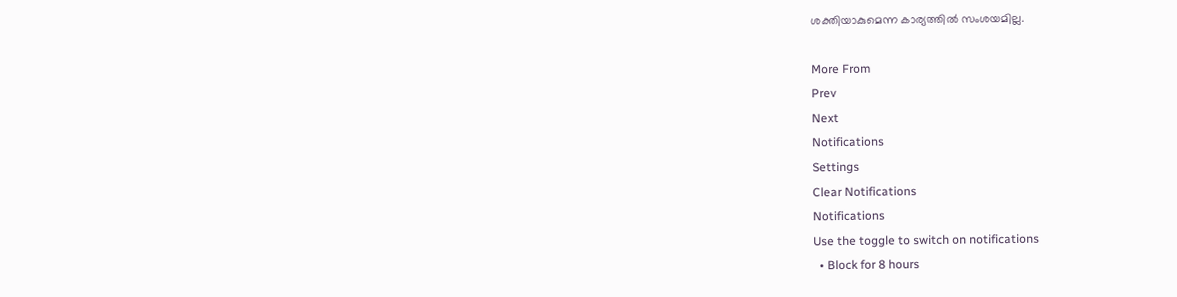ശക്തിയാകുമെന്ന കാര്യത്തിൽ സംശയമില്ല.

More From
Prev
Next
Notifications
Settings
Clear Notifications
Notifications
Use the toggle to switch on notifications
  • Block for 8 hours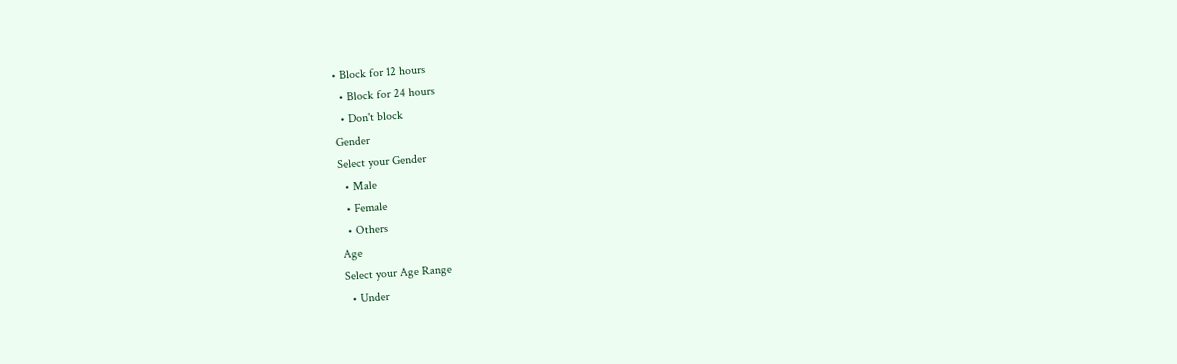• Block for 12 hours
  • Block for 24 hours
  • Don't block
Gender
Select your Gender
  • Male
  • Female
  • Others
Age
Select your Age Range
  • Under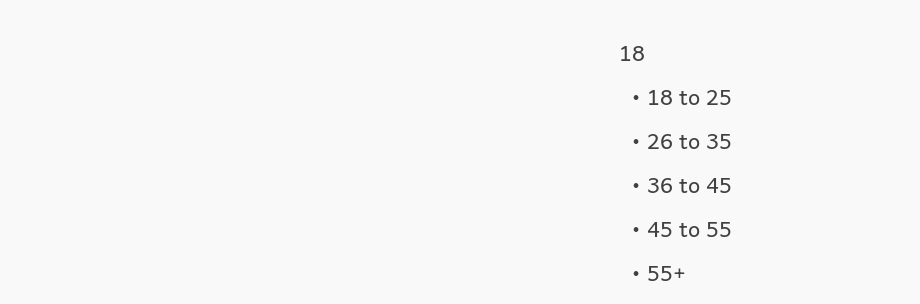18
  • 18 to 25
  • 26 to 35
  • 36 to 45
  • 45 to 55
  • 55+